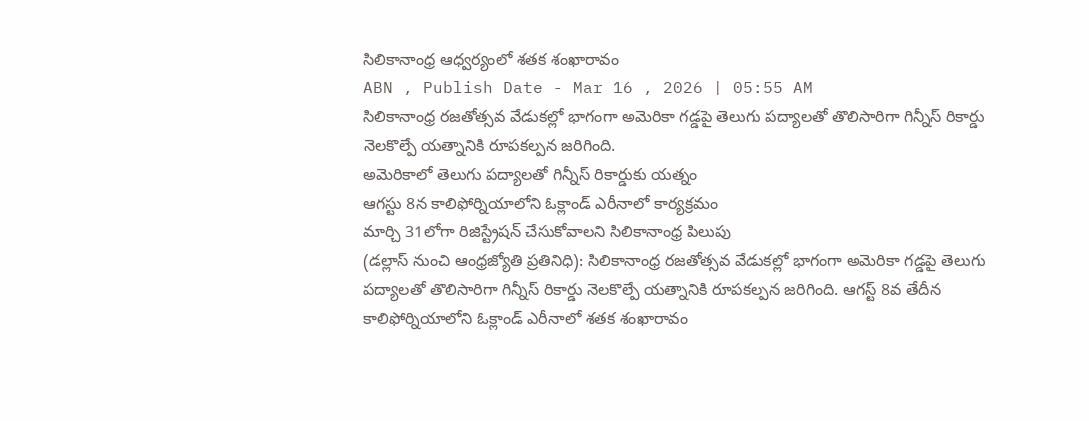సిలికానాంధ్ర ఆధ్వర్యంలో శతక శంఖారావం
ABN , Publish Date - Mar 16 , 2026 | 05:55 AM
సిలికానాంధ్ర రజతోత్సవ వేడుకల్లో భాగంగా అమెరికా గడ్డపై తెలుగు పద్యాలతో తొలిసారిగా గిన్నీస్ రికార్డు నెలకొల్పే యత్నానికి రూపకల్పన జరిగింది.
అమెరికాలో తెలుగు పద్యాలతో గిన్నీస్ రికార్డుకు యత్నం
ఆగస్టు 8న కాలిఫోర్నియాలోని ఓక్లాండ్ ఎరీనాలో కార్యక్రమం
మార్చి 31లోగా రిజిస్ట్రేషన్ చేసుకోవాలని సిలికానాంధ్ర పిలుపు
(డల్లాస్ నుంచి ఆంధ్రజ్యోతి ప్రతినిధి): సిలికానాంధ్ర రజతోత్సవ వేడుకల్లో భాగంగా అమెరికా గడ్డపై తెలుగు పద్యాలతో తొలిసారిగా గిన్నీస్ రికార్డు నెలకొల్పే యత్నానికి రూపకల్పన జరిగింది. ఆగస్ట్ 8వ తేదీన కాలిఫోర్నియాలోని ఓక్లాండ్ ఎరీనాలో శతక శంఖారావం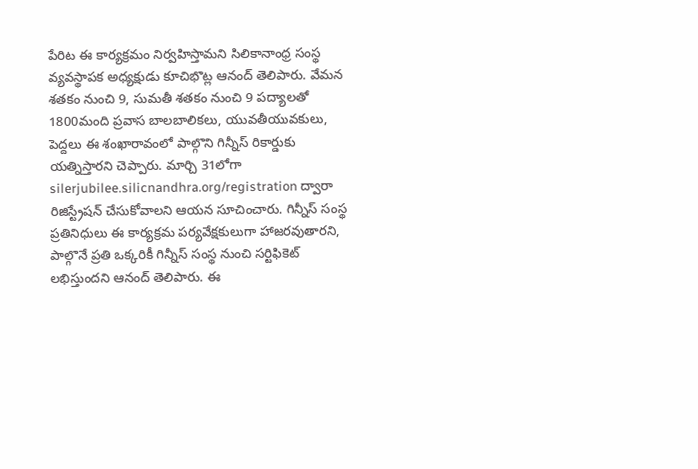పేరిట ఈ కార్యక్రమం నిర్వహిస్తామని సిలికానాంధ్ర సంస్థ వ్యవస్థాపక అధ్యక్షుడు కూచిభొట్ల ఆనంద్ తెలిపారు. వేమన శతకం నుంచి 9, సుమతీ శతకం నుంచి 9 పద్యాలతో 1800మంది ప్రవాస బాలబాలికలు, యువతీయువకులు, పెద్దలు ఈ శంఖారావంలో పాల్గొని గిన్నీస్ రికార్డుకు యత్నిస్తారని చెప్పారు. మార్చి 31లోగా silerjubilee.silicnandhra.org/registration ద్వారా రిజిస్ట్రేషన్ చేసుకోవాలని ఆయన సూచించారు. గిన్నీస్ సంస్థ ప్రతినిధులు ఈ కార్యక్రమ పర్యవేక్షకులుగా హాజరవుతారని, పాల్గొనే ప్రతి ఒక్కరికీ గిన్నీస్ సంస్థ నుంచి సర్టిఫికెట్ లభిస్తుందని ఆనంద్ తెలిపారు. ఈ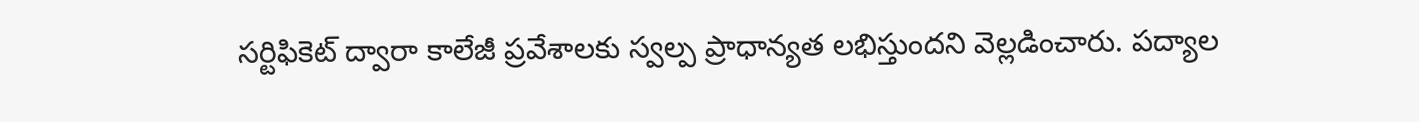సర్టిఫికెట్ ద్వారా కాలేజీ ప్రవేశాలకు స్వల్ప ప్రాధాన్యత లభిస్తుందని వెల్లడించారు. పద్యాల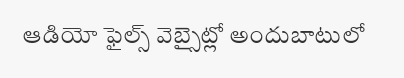ఆడియో ఫైల్స్ వెబ్సైట్లో అందుబాటులో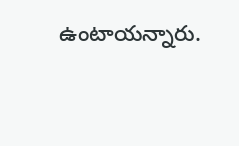ఉంటాయన్నారు.